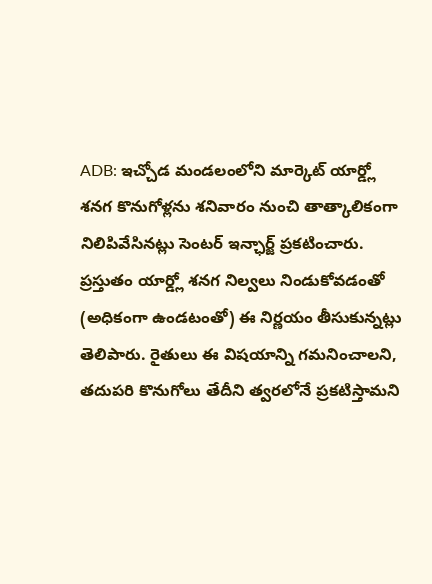ADB: ఇచ్చోడ మండలంలోని మార్కెట్ యార్డ్లో శనగ కొనుగోళ్లను శనివారం నుంచి తాత్కాలికంగా నిలిపివేసినట్లు సెంటర్ ఇన్ఛార్జ్ ప్రకటించారు. ప్రస్తుతం యార్డ్లో శనగ నిల్వలు నిండుకోవడంతో (అధికంగా ఉండటంతో) ఈ నిర్ణయం తీసుకున్నట్లు తెలిపారు. రైతులు ఈ విషయాన్ని గమనించాలని, తదుపరి కొనుగోలు తేదీని త్వరలోనే ప్రకటిస్తామని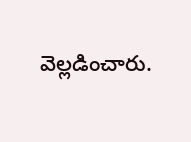వెల్లడించారు.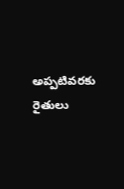అప్పటివరకు రైతులు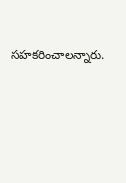సహకరించాలన్నారు.